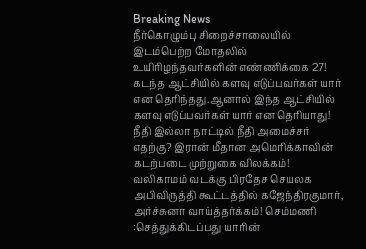Breaking News
நீர்கொழும்பு சிறைச்சாலையில் இடம்பெற்ற மோதலில் உயிரிழந்தவர்களின் எண்ணிக்கை 27! கடந்த ஆட்சியில் களவு எடுப்பவர்கள் யார் என தெரிந்தது.ஆனால் இந்த ஆட்சியில் களவு எடுப்பவர்கள் யார் என தெரியாது! நீதி இல்லா நாட்டில் நீதி அமைச்சர் எதற்கு? இரான் மீதான அமெரிக்காவின் கடற்படை முற்றுகை விலக்கம்! வலிகாமம் வடக்கு பிரதேச செயலக அபிவிருத்தி கூட்டத்தில் கஜேந்திரகுமார், அர்ச்சுனா வாய்த்தர்க்கம்! செம்மணி :செத்துக்கிடப்பது யாரின்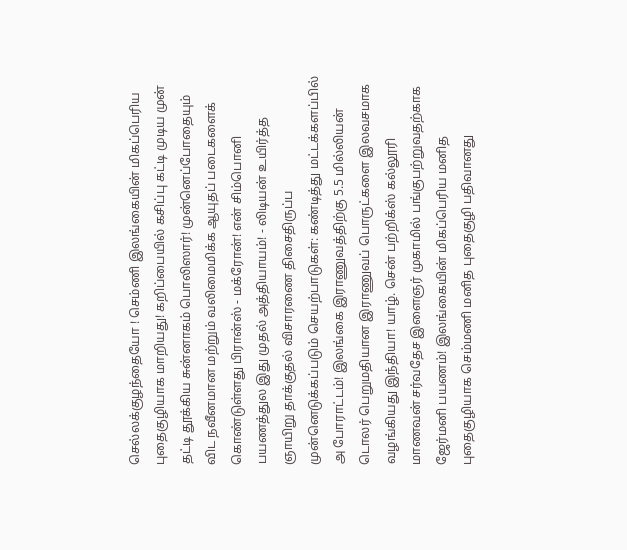செல்லக்குழந்தையோ ! செம்ணி இலங்கையின் மிகப்பெரிய புதைகுழியாக மாறியது! கறிப்பையில் கசிப்பு கட்டி முடிய முன் தட்டி தூக்கிய சுன்னாகம் பொலிஸார்! முன்னெப்போதையும் விட நவீனமான மற்றும் வலிமைமிக்க ஆயுதப் படைகளைக் கொண்டுள்ளது பிரான்ஸ் - மக்ரோன்! என் சிம்பொனி பயணத்துல இது முதல் அத்தியாயம்! - லிடியன் உயிர்த்த ஞாயிறு தாக்குதல் விசாரணை திசைதிருப்ப முன்னெடுக்கப்படும் செயற்பாடுகள்: கண்டித்து மட்டக்களப்பில் அ போராட்டம்! இலங்கை இராணுவத்திற்கு 5.5 மில்லியன் டொலர் பெறுமதியான இராணுவப் பொருட்களை இலவசமாக வழங்கியது இந்தியா! யாழ். சென் பற்றிக்ஸ் கல்லூரி மாணவன் சர்வதேச இளைஞர் முகாமில் பங்குபற்றுவதற்காக ஜேர்மனி பயணம்! இலங்கையின் மிகப்பெரிய மனித புதைகுழியாக செம்மணி மனித புதைகுழி பதிவானது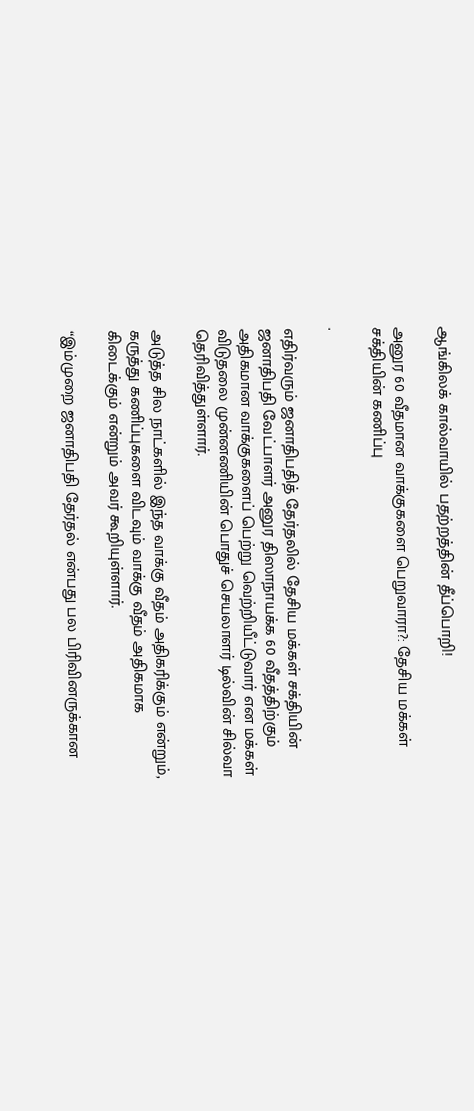ஆங்கிலக் கால்வாயில் பதற்றத்தின் தீப்பொறி!

அனுர 60 வீதமான வாக்குகளை பெறுவாரா?: தேசிய மக்கள் சக்தியின் கணிப்பு

.

எதிர்வரும் ஜனாதிபதித் தேர்தலில் தேசிய மக்கள் சக்தியின் ஜனாதிபதி வேட்பாளர் அனுர திஸாநாயக்க 60 வீதத்திற்கும் அதிகமான வாக்குகளைப் பெற்று வெற்றியீட்டுவார் என மக்கள் விடுதலை முன்னணியின் பொதுச் செயலாளர் டில்வின் சில்வா தெரிவித்துள்ளார்.

அடுத்த சில நாட்களில் இந்த வாக்கு வீதம் அதிகரிக்கும் என்றும், கருத்து கணிப்புகளை விடவும் வாக்கு வீதம் அதிகமாக கிடைக்கும் என்றும் அவர் கூறியுள்ளார்.

“இம்முறை ஜனாதிபதி தேர்தல் என்பது பல பிரிவினருக்கான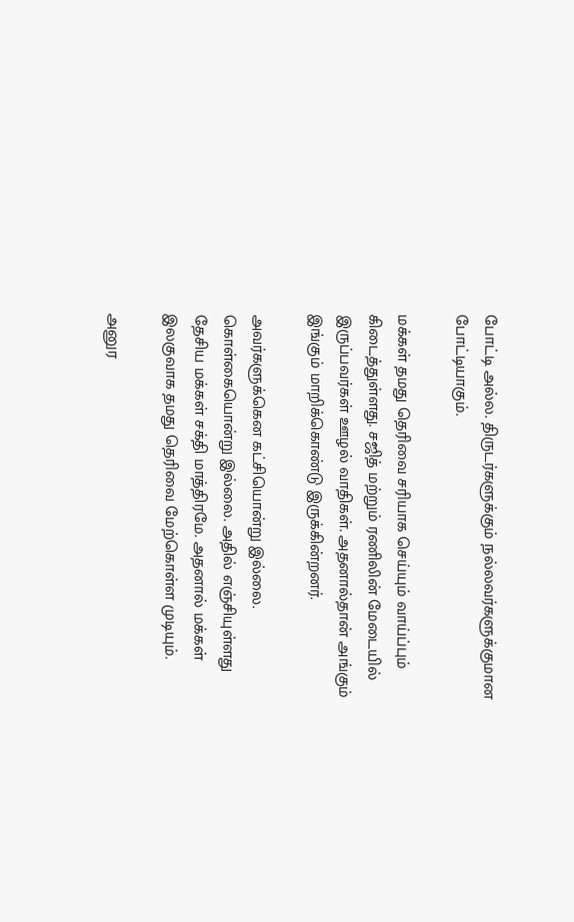போட்டி அல்ல. திருடர்களுக்கும் நல்லவர்களுக்குமான போட்டியாகும்.

மக்கள் தமது தெரிவை சரியாக செய்யும் வாய்ப்பும் கிடைத்துள்ளது. சஜித் மற்றும் ரணிலின் மேடையில் இருப்பவர்கள் ஊழல் வாதிகள். அதனால்தான் அங்கும் இங்கும் மாறிக்கொண்டு இருக்கின்றனர்.

அவர்களுக்கென கட்சியொன்று இல்லை. கொள்கையொன்று இல்லை. அதில் எஞ்சியுள்ளது தேசிய மக்கள் சக்தி மாத்திரமே. அதனால் மக்கள் இலகுவாக தமது தெரிவை மேற்கொள்ள முடியும்.

அனுர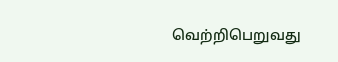வெற்றிபெறுவது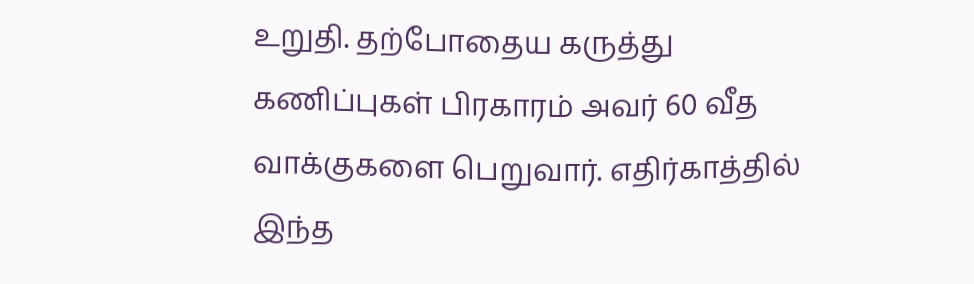உறுதி. தற்போதைய கருத்து கணிப்புகள் பிரகாரம் அவர் 60 வீத வாக்குகளை பெறுவார். எதிர்காத்தில் இந்த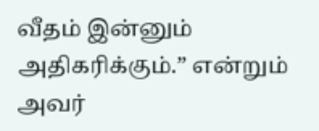வீதம் இன்னும் அதிகரிக்கும்.” என்றும் அவர்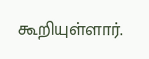கூறியுள்ளார்.